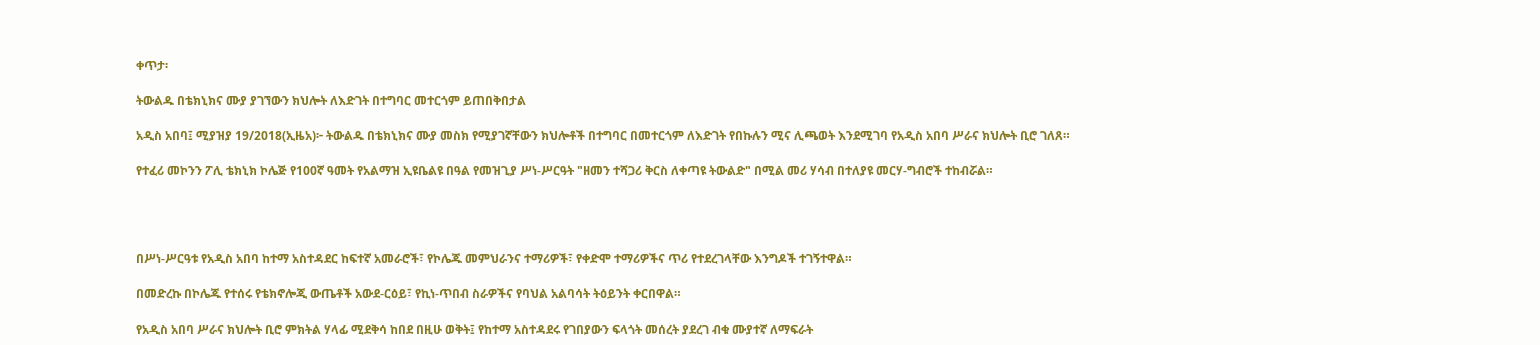ቀጥታ፡

ትውልዱ በቴክኒክና ሙያ ያገኘውን ክህሎት ለእድገት በተግባር መተርጎም ይጠበቅበታል

አዲስ አበባ፤ ሚያዝያ 19/2018(ኢዜአ)፦ ትውልዱ በቴክኒክና ሙያ መስክ የሚያገኛቸውን ክህሎቶች በተግባር በመተርጎም ለእድገት የበኩሉን ሚና ሊጫወት እንደሚገባ የአዲስ አበባ ሥራና ክህሎት ቢሮ ገለጸ።

የተፈሪ መኮንን ፖሊ ቴክኒክ ኮሌጅ የ100ኛ ዓመት የአልማዝ ኢዩቤልዩ በዓል የመዝጊያ ሥነ-ሥርዓት "ዘመን ተሻጋሪ ቅርስ ለቀጣዩ ትውልድ" በሚል መሪ ሃሳብ በተለያዩ መርሃ-ግብሮች ተከብሯል።




በሥነ-ሥርዓቱ የአዲስ አበባ ከተማ አስተዳደር ከፍተኛ አመራሮች፣ የኮሌጁ መምህራንና ተማሪዎች፣ የቀድሞ ተማሪዎችና ጥሪ የተደረገላቸው እንግዶች ተገኝተዋል።

በመድረኩ በኮሌጁ የተሰሩ የቴክኖሎጂ ውጤቶች አውደ-ርዕይ፣ የኪነ-ጥበብ ስራዎችና የባህል አልባሳት ትዕይንት ቀርበዋል።

የአዲስ አበባ ሥራና ክህሎት ቢሮ ምክትል ሃላፊ ሚደቅሳ ከበደ በዚሁ ወቅት፤ የከተማ አስተዳደሩ የገበያውን ፍላጎት መሰረት ያደረገ ብቁ ሙያተኛ ለማፍራት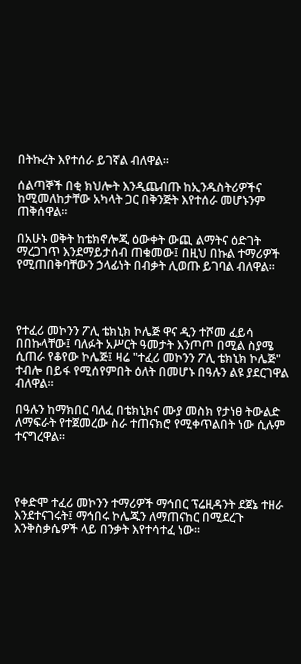በትኩረት እየተሰራ ይገኛል ብለዋል።

ሰልጣኞች በቂ ክህሎት እንዲጨብጡ ከኢንዱስትሪዎችና ከሚመለከታቸው አካላት ጋር በቅንጅት እየተሰራ መሆኑንም ጠቅሰዋል።

በአሁኑ ወቅት ከቴክኖሎጂ ዕውቀት ውጪ ልማትና ዕድገት ማረጋገጥ እንደማይታሰብ ጠቁመው፤ በዚህ በኩል ተማሪዎች የሚጠበቅባቸውን ኃላፊነት በብቃት ሊወጡ ይገባል ብለዋል።




የተፈሪ መኮንን ፖሊ ቴክኒክ ኮሌጅ ዋና ዲን ተሾመ ፈይሳ በበኩላቸው፤ ባለፉት አሥርት ዓመታት እንጦጦ በሚል ስያሜ ሲጠራ የቆየው ኮሌጅ፤ ዛሬ "ተፈሪ መኮንን ፖሊ ቴክኒክ ኮሌጅ" ተብሎ በይፋ የሚሰየምበት ዕለት በመሆኑ በዓሉን ልዩ ያደርገዋል ብለዋል።

በዓሉን ከማክበር ባለፈ በቴክኒክና ሙያ መስክ የታነፀ ትውልድ ለማፍራት የተጀመረው ስራ ተጠናክሮ የሚቀጥልበት ነው ሲሉም ተናግረዋል።




የቀድሞ ተፈሪ መኮንን ተማሪዎች ማኅበር ፕሬዚዳንት ደጀኔ ተዘራ እንደተናገሩት፤ ማኅበሩ ኮሌጁን ለማጠናከር በሚደረጉ እንቅስቃሴዎች ላይ በንቃት እየተሳተፈ ነው።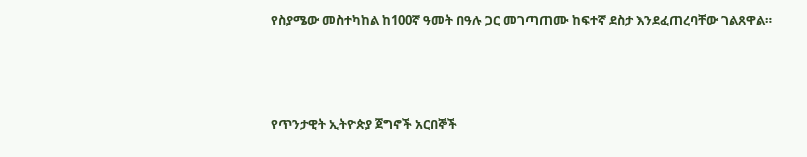የስያሜው መስተካከል ከ100ኛ ዓመት በዓሉ ጋር መገጣጠሙ ከፍተኛ ደስታ እንደፈጠረባቸው ገልጸዋል።




የጥንታዊት ኢትዮጵያ ጀግኖች አርበኞች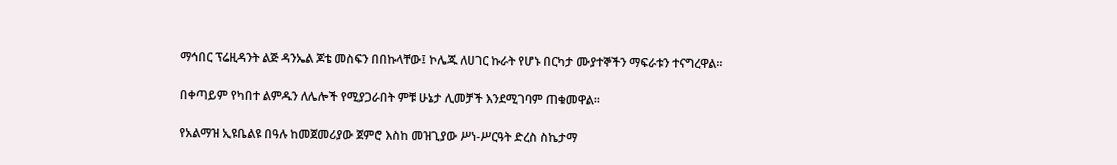ማኅበር ፕሬዚዳንት ልጅ ዳንኤል ጆቴ መስፍን በበኩላቸው፤ ኮሌጁ ለሀገር ኩራት የሆኑ በርካታ ሙያተኞችን ማፍራቱን ተናግረዋል።

በቀጣይም የካበተ ልምዱን ለሌሎች የሚያጋራበት ምቹ ሁኔታ ሊመቻች እንደሚገባም ጠቁመዋል።

የአልማዝ ኢዩቤልዩ በዓሉ ከመጀመሪያው ጀምሮ እስከ መዝጊያው ሥነ-ሥርዓት ድረስ ስኬታማ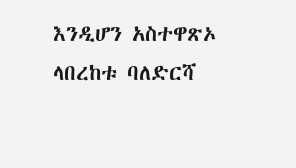እንዲሆን አስተዋጽኦ ላበረከቱ ባለድርሻ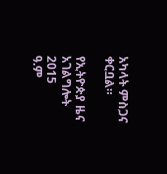አካላት ምስጋና ቀርቧል።

የኢትዮጵያ ዜና አገልግሎት
2015
ዓ.ም